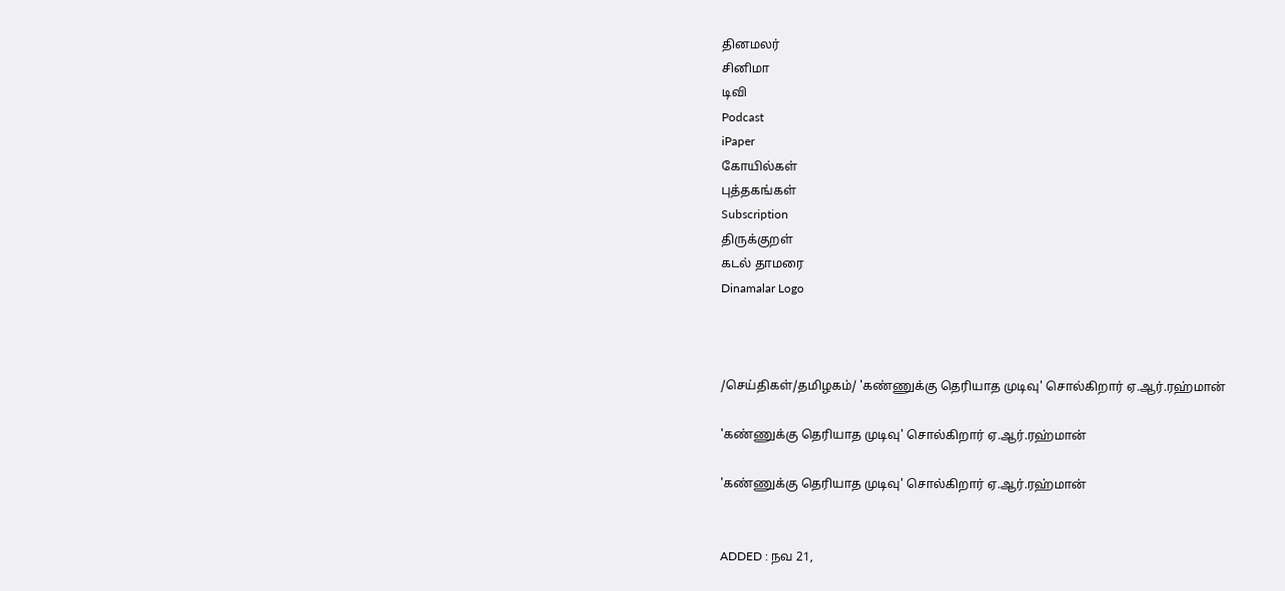தினமலர்
சினிமா
டிவி
Podcast
iPaper
கோயில்கள்
புத்தகங்கள்
Subscription
திருக்குறள்
கடல் தாமரை
Dinamalar Logo



/செய்திகள்/தமிழகம்/ 'கண்ணுக்கு தெரியாத முடிவு' சொல்கிறார் ஏ.ஆர்.ரஹ்மான்

'கண்ணுக்கு தெரியாத முடிவு' சொல்கிறார் ஏ.ஆர்.ரஹ்மான்

'கண்ணுக்கு தெரியாத முடிவு' சொல்கிறார் ஏ.ஆர்.ரஹ்மான்


ADDED : நவ 21,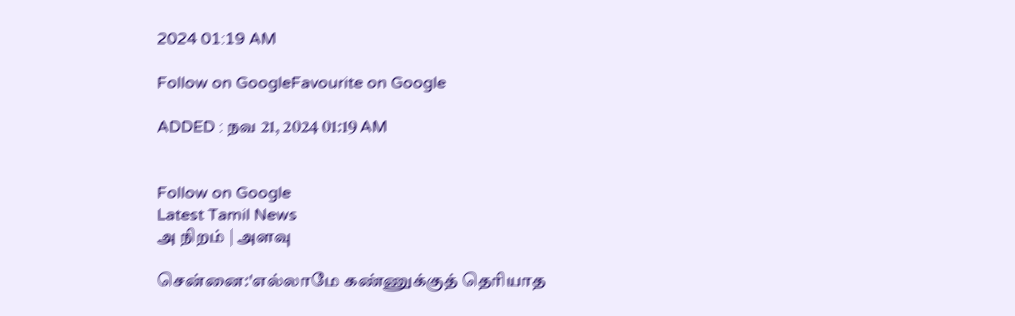2024 01:19 AM

Follow on GoogleFavourite on Google

ADDED : நவ 21, 2024 01:19 AM


Follow on Google
Latest Tamil News
அ நிறம் | அளவு

சென்னை:'எல்லாமே கண்ணுக்குத் தெரியாத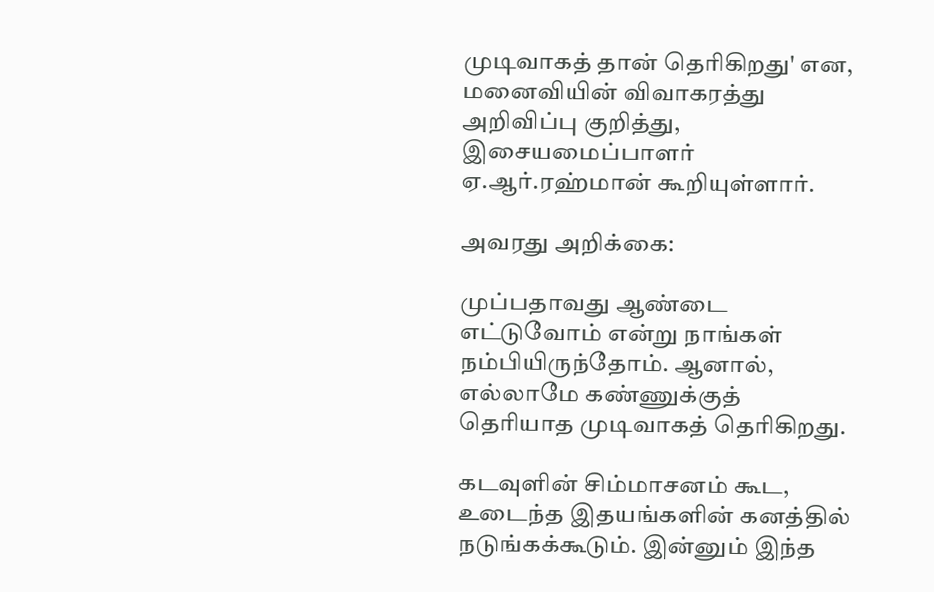முடிவாகத் தான் தெரிகிறது' என, மனைவியின் விவாகரத்து அறிவிப்பு குறித்து, இசையமைப்பாளர் ஏ.ஆர்.ரஹ்மான் கூறியுள்ளார்.

அவரது அறிக்கை:

முப்பதாவது ஆண்டை எட்டுவோம் என்று நாங்கள் நம்பியிருந்தோம். ஆனால், எல்லாமே கண்ணுக்குத் தெரியாத முடிவாகத் தெரிகிறது.

கடவுளின் சிம்மாசனம் கூட, உடைந்த இதயங்களின் கனத்தில் நடுங்கக்கூடும். இன்னும் இந்த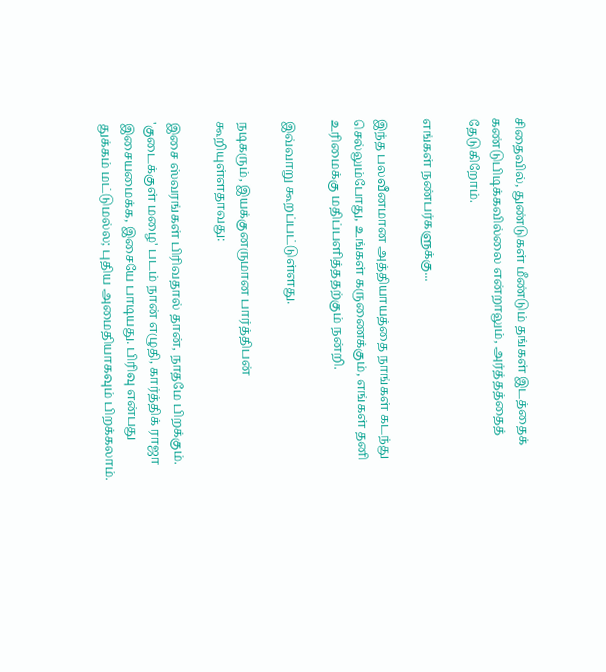சிதைவில், துண்டுகள் மீண்டும் தங்கள் இடத்தைக் கண்டுபிடிக்கவில்லை என்றாலும், அர்த்தத்தைத் தேடுகிறோம்.

எங்கள் நண்பர்களுக்கு...

இந்த பலவீனமான அத்தியாயத்தை நாங்கள் கடந்து செல்லும்போது, உங்கள் கருணைக்கும், எங்கள் தனி உரிமைக்கு மதிப்பளித்ததற்கும் நன்றி.

இவ்வாறு கூறப்பட்டுள்ளது.

நடிகரும், இயக்குனருமான பார்த்திபன் கூறியுள்ளதாவது:

இசை ஸ்வரங்கள் பிரிவதால் தான், நாதமே பிறக்கும். 'குடைக்குள் மழை' படம் நான் எழுதி, கார்த்திக் ராஜா இசையமைக்க, இசையே பாடியது. பிரிவு என்பது துக்கம் மட்டுமல்ல; புதிய அமைதியாகவும் பிறக்கலாம்.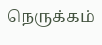நெருக்கம்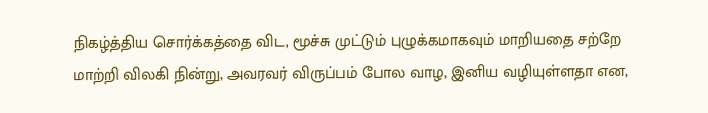நிகழ்த்திய சொர்க்கத்தை விட, மூச்சு முட்டும் புழுக்கமாகவும் மாறியதை சற்றே மாற்றி விலகி நின்று, அவரவர் விருப்பம் போல வாழ, இனிய வழியுள்ளதா என,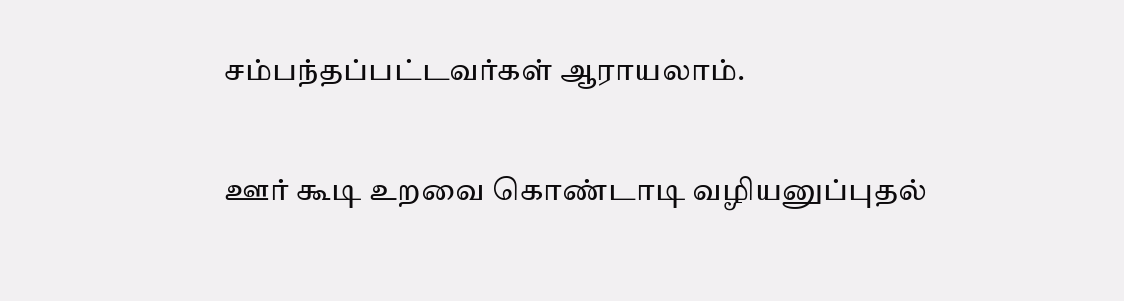சம்பந்தப்பட்டவர்கள் ஆராயலாம்.

ஊர் கூடி உறவை கொண்டாடி வழியனுப்புதல்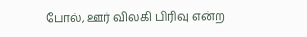போல், ஊர் விலகி பிரிவு என்ற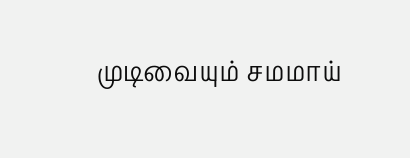முடிவையும் சமமாய்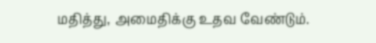மதித்து, அமைதிக்கு உதவ வேண்டும்.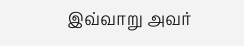இவ்வாறு அவர்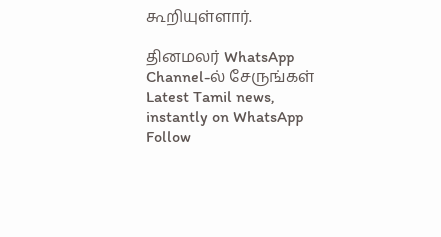கூறியுள்ளார்.

தினமலர் WhatsApp Channel-ல் சேருங்கள்
Latest Tamil news, instantly on WhatsApp
Follow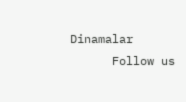Dinamalar
      Follow us